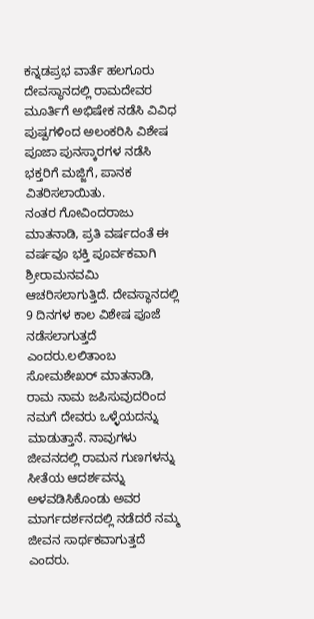ಕನ್ನಡಪ್ರಭ ವಾರ್ತೆ ಹಲಗೂರು
ದೇವಸ್ಥಾನದಲ್ಲಿ ರಾಮದೇವರ ಮೂರ್ತಿಗೆ ಅಭಿಷೇಕ ನಡೆಸಿ ವಿವಿಧ ಪುಷ್ಪಗಳಿಂದ ಅಲಂಕರಿಸಿ ವಿಶೇಷ ಪೂಜಾ ಪುನಸ್ಕಾರಗಳ ನಡೆಸಿ ಭಕ್ತರಿಗೆ ಮಜ್ಜಿಗೆ, ಪಾನಕ ವಿತರಿಸಲಾಯಿತು.
ನಂತರ ಗೋವಿಂದರಾಜು ಮಾತನಾಡಿ, ಪ್ರತಿ ವರ್ಷದಂತೆ ಈ ವರ್ಷವೂ ಭಕ್ತಿ ಪೂರ್ವಕವಾಗಿ ಶ್ರೀರಾಮನವಮಿ ಆಚರಿಸಲಾಗುತ್ತಿದೆ. ದೇವಸ್ಥಾನದಲ್ಲಿ 9 ದಿನಗಳ ಕಾಲ ವಿಶೇಷ ಪೂಜೆ ನಡೆಸಲಾಗುತ್ತದೆ ಎಂದರು.ಲಲಿತಾಂಬ ಸೋಮಶೇಖರ್ ಮಾತನಾಡಿ, ರಾಮ ನಾಮ ಜಪಿಸುವುದರಿಂದ ನಮಗೆ ದೇವರು ಒಳ್ಳೆಯದನ್ನು ಮಾಡುತ್ತಾನೆ. ನಾವುಗಳು ಜೀವನದಲ್ಲಿ ರಾಮನ ಗುಣಗಳನ್ನು ಸೀತೆಯ ಆದರ್ಶವನ್ನು ಅಳವಡಿಸಿಕೊಂಡು ಅವರ ಮಾರ್ಗದರ್ಶನದಲ್ಲಿ ನಡೆದರೆ ನಮ್ಮ ಜೀವನ ಸಾರ್ಥಕವಾಗುತ್ತದೆ ಎಂದರು.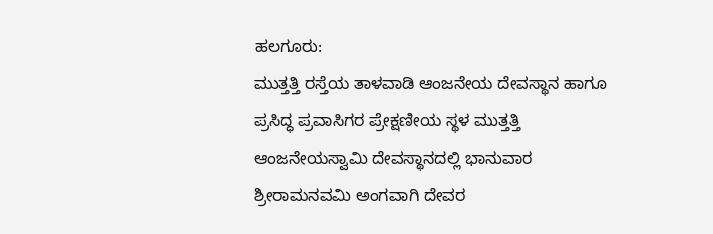ಹಲಗೂರು:
ಮುತ್ತತ್ತಿ ರಸ್ತೆಯ ತಾಳವಾಡಿ ಆಂಜನೇಯ ದೇವಸ್ಥಾನ ಹಾಗೂ ಪ್ರಸಿದ್ಧ ಪ್ರವಾಸಿಗರ ಪ್ರೇಕ್ಷಣೀಯ ಸ್ಥಳ ಮುತ್ತತ್ತಿ ಆಂಜನೇಯಸ್ವಾಮಿ ದೇವಸ್ಥಾನದಲ್ಲಿ ಭಾನುವಾರ ಶ್ರೀರಾಮನವಮಿ ಅಂಗವಾಗಿ ದೇವರ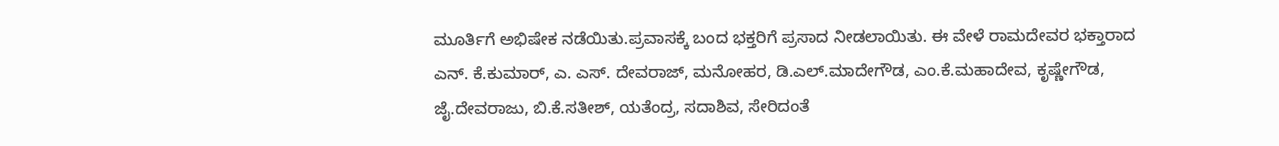ಮೂರ್ತಿಗೆ ಅಭಿಷೇಕ ನಡೆಯಿತು.ಪ್ರವಾಸಕ್ಕೆ ಬಂದ ಭಕ್ತರಿಗೆ ಪ್ರಸಾದ ನೀಡಲಾಯಿತು. ಈ ವೇಳೆ ರಾಮದೇವರ ಭಕ್ತಾರಾದ ಎನ್. ಕೆ.ಕುಮಾರ್, ಎ. ಎಸ್. ದೇವರಾಜ್, ಮನೋಹರ, ಡಿ.ಎಲ್.ಮಾದೇಗೌಡ, ಎಂ.ಕೆ.ಮಹಾದೇವ, ಕೃಷ್ಣೇಗೌಡ, ಜೈ.ದೇವರಾಜು, ಬಿ.ಕೆ.ಸತೀಶ್, ಯತೆಂದ್ರ, ಸದಾಶಿವ, ಸೇರಿದಂತೆ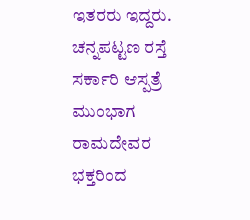ಇತರರು ಇದ್ದರು.
ಚನ್ನಪಟ್ಟಣ ರಸ್ತೆ ಸರ್ಕಾರಿ ಆಸ್ಪತ್ರೆ ಮುಂಭಾಗ ರಾಮದೇವರ ಭಕ್ತರಿಂದ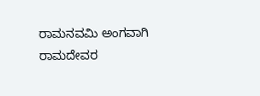ರಾಮನವಮಿ ಅಂಗವಾಗಿ ರಾಮದೇವರ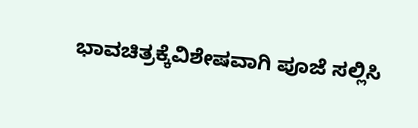ಭಾವಚಿತ್ರಕ್ಕೆವಿಶೇಷವಾಗಿ ಪೂಜೆ ಸಲ್ಲಿಸಿ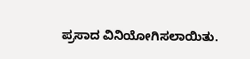ಪ್ರಸಾದ ವಿನಿಯೋಗಿಸಲಾಯಿತು.